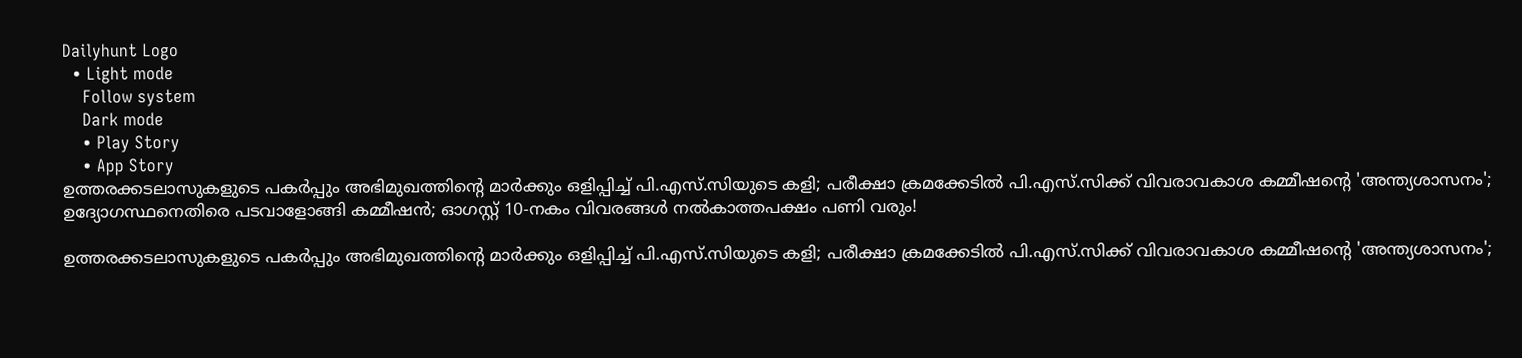Dailyhunt Logo
  • Light mode
    Follow system
    Dark mode
    • Play Story
    • App Story
ഉത്തരക്കടലാസുകളുടെ പകര്‍പ്പും അഭിമുഖത്തിന്റെ മാര്‍ക്കും ഒളിപ്പിച്ച്‌ പി.എസ്.സിയുടെ കളി; പരീക്ഷാ ക്രമക്കേടില്‍ പി.എസ്.സിക്ക് വിവരാവകാശ കമ്മീഷന്റെ 'അന്ത്യശാസനം'; ഉദ്യോഗസ്ഥനെതിരെ പടവാളോങ്ങി കമ്മീഷന്‍; ഓഗസ്റ്റ് 10-നകം വിവരങ്ങള്‍ നല്‍കാത്തപക്ഷം പണി വരും!

ഉത്തരക്കടലാസുകളുടെ പകര്‍പ്പും അഭിമുഖത്തിന്റെ മാര്‍ക്കും ഒളിപ്പിച്ച്‌ പി.എസ്.സിയുടെ കളി; പരീക്ഷാ ക്രമക്കേടില്‍ പി.എസ്.സിക്ക് വിവരാവകാശ കമ്മീഷന്റെ 'അന്ത്യശാസനം';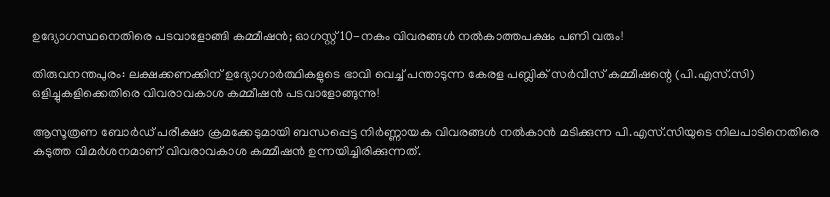ഉദ്യോഗസ്ഥനെതിരെ പടവാളോങ്ങി കമ്മീഷന്‍; ഓഗസ്റ്റ് 10-നകം വിവരങ്ങള്‍ നല്‍കാത്തപക്ഷം പണി വരും!

തിരുവനന്തപുരം: ലക്ഷക്കണക്കിന് ഉദ്യോഗാര്‍ത്ഥികളുടെ ഭാവി വെച്ച്‌ പന്താടുന്ന കേരള പബ്ലിക് സര്‍വീസ് കമ്മീഷന്റെ (പി.എസ്.സി) ഒളിച്ചുകളിക്കെതിരെ വിവരാവകാശ കമ്മീഷന്‍ പടവാളോങ്ങുന്നു!

ആസൂത്രണ ബോര്‍ഡ് പരീക്ഷാ ക്രമക്കേടുമായി ബന്ധപ്പെട്ട നിര്‍ണ്ണായക വിവരങ്ങള്‍ നല്‍കാന്‍ മടിക്കുന്ന പി.എസ്.സിയുടെ നിലപാടിനെതിരെ കടുത്ത വിമര്‍ശനമാണ് വിവരാവകാശ കമ്മീഷന്‍ ഉന്നയിച്ചിരിക്കുന്നത്.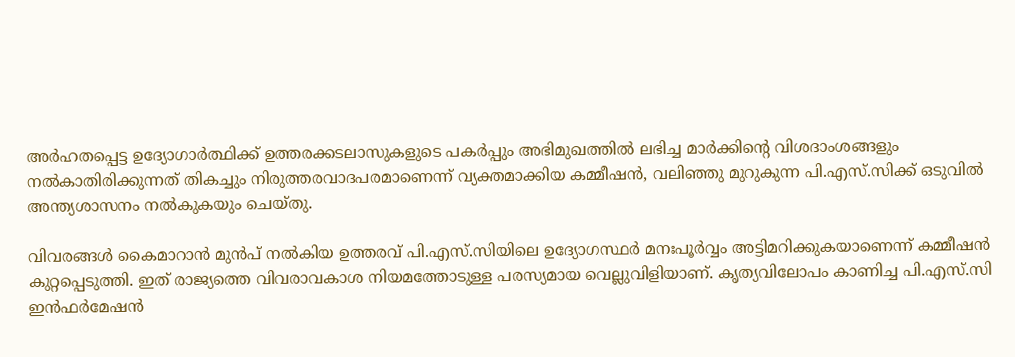അര്‍ഹതപ്പെട്ട ഉദ്യോഗാര്‍ത്ഥിക്ക് ഉത്തരക്കടലാസുകളുടെ പകര്‍പ്പും അഭിമുഖത്തില്‍ ലഭിച്ച മാര്‍ക്കിന്റെ വിശദാംശങ്ങളും നല്‍കാതിരിക്കുന്നത് തികച്ചും നിരുത്തരവാദപരമാണെന്ന് വ്യക്തമാക്കിയ കമ്മീഷന്‍, വലിഞ്ഞു മുറുകുന്ന പി.എസ്.സിക്ക് ഒടുവില്‍ അന്ത്യശാസനം നല്‍കുകയും ചെയ്തു.

വിവരങ്ങള്‍ കൈമാറാന്‍ മുന്‍പ് നല്‍കിയ ഉത്തരവ് പി.എസ്.സിയിലെ ഉദ്യോഗസ്ഥര്‍ മനഃപൂര്‍വ്വം അട്ടിമറിക്കുകയാണെന്ന് കമ്മീഷന്‍ കുറ്റപ്പെടുത്തി. ഇത് രാജ്യത്തെ വിവരാവകാശ നിയമത്തോടുള്ള പരസ്യമായ വെല്ലുവിളിയാണ്. കൃത്യവിലോപം കാണിച്ച പി.എസ്.സി ഇന്‍ഫര്‍മേഷന്‍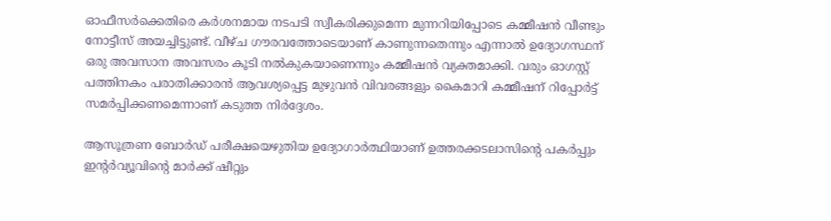ഓഫീസര്‍ക്കെതിരെ കര്‍ശനമായ നടപടി സ്വീകരിക്കുമെന്ന മുന്നറിയിപ്പോടെ കമ്മീഷന്‍ വീണ്ടും നോട്ടീസ് അയച്ചിട്ടുണ്ട്. വീഴ്ച ഗൗരവത്തോടെയാണ് കാണുന്നതെന്നും എന്നാല്‍ ഉദ്യോഗസ്ഥന് ഒരു അവസാന അവസരം കൂടി നല്‍കുകയാണെന്നും കമ്മീഷന്‍ വ്യക്തമാക്കി. വരും ഓഗസ്റ്റ് പത്തിനകം പരാതിക്കാരന്‍ ആവശ്യപ്പെട്ട മുഴുവന്‍ വിവരങ്ങളും കൈമാറി കമ്മീഷന് റിപ്പോര്‍ട്ട് സമര്‍പ്പിക്കണമെന്നാണ് കടുത്ത നിര്‍ദ്ദേശം.

ആസൂത്രണ ബോര്‍ഡ് പരീക്ഷയെഴുതിയ ഉദ്യോഗാര്‍ത്ഥിയാണ് ഉത്തരക്കടലാസിന്റെ പകര്‍പ്പും ഇന്റര്‍വ്യൂവിന്റെ മാര്‍ക്ക് ഷീറ്റും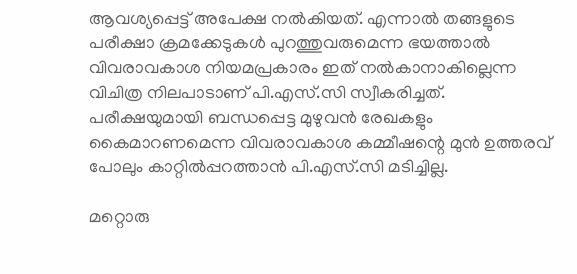ആവശ്യപ്പെട്ട് അപേക്ഷ നല്‍കിയത്. എന്നാല്‍ തങ്ങളുടെ പരീക്ഷാ ക്രമക്കേടുകള്‍ പുറത്തുവരുമെന്ന ഭയത്താല്‍ വിവരാവകാശ നിയമപ്രകാരം ഇത് നല്‍കാനാകില്ലെന്ന വിചിത്ര നിലപാടാണ് പി.എസ്.സി സ്വീകരിച്ചത്. പരീക്ഷയുമായി ബന്ധപ്പെട്ട മുഴുവന്‍ രേഖകളും കൈമാറണമെന്ന വിവരാവകാശ കമ്മീഷന്റെ മുന്‍ ഉത്തരവ് പോലും കാറ്റില്‍പ്പറത്താന്‍ പി.എസ്.സി മടിച്ചില്ല.

മറ്റൊരു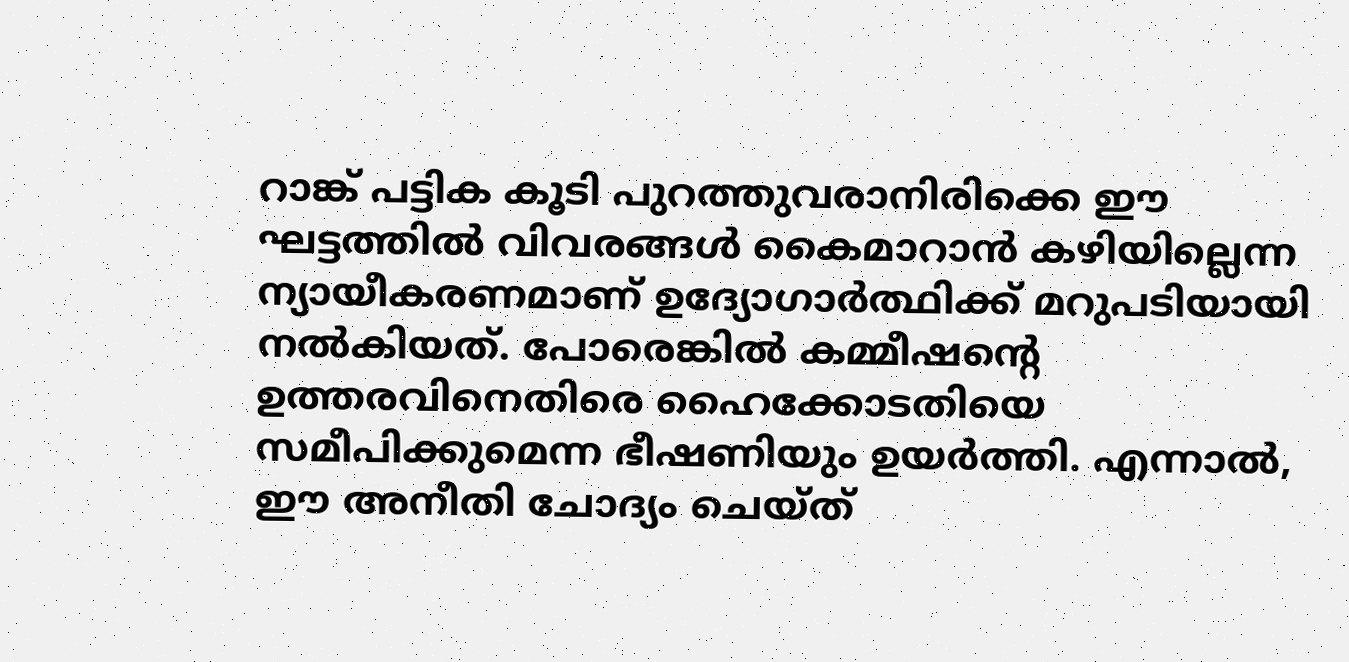റാങ്ക് പട്ടിക കൂടി പുറത്തുവരാനിരിക്കെ ഈ ഘട്ടത്തില്‍ വിവരങ്ങള്‍ കൈമാറാന്‍ കഴിയില്ലെന്ന ന്യായീകരണമാണ് ഉദ്യോഗാര്‍ത്ഥിക്ക് മറുപടിയായി നല്‍കിയത്. പോരെങ്കില്‍ കമ്മീഷന്റെ ഉത്തരവിനെതിരെ ഹൈക്കോടതിയെ സമീപിക്കുമെന്ന ഭീഷണിയും ഉയര്‍ത്തി. എന്നാല്‍, ഈ അനീതി ചോദ്യം ചെയ്ത്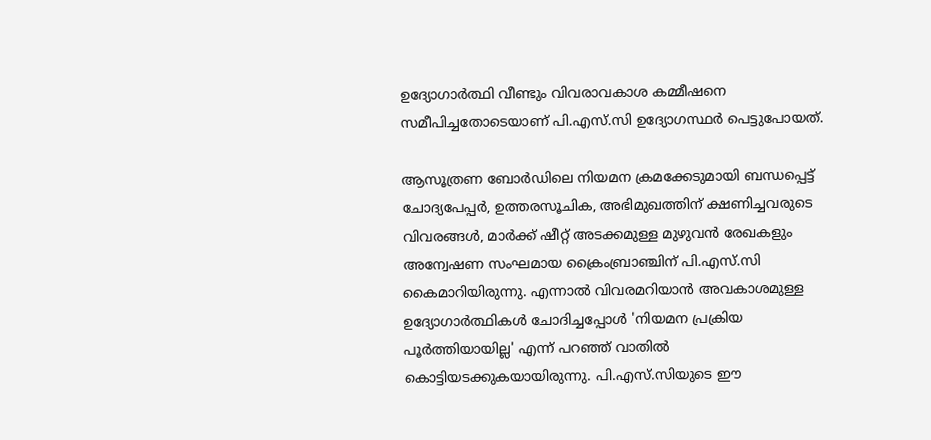ഉദ്യോഗാര്‍ത്ഥി വീണ്ടും വിവരാവകാശ കമ്മീഷനെ സമീപിച്ചതോടെയാണ് പി.എസ്.സി ഉദ്യോഗസ്ഥര്‍ പെട്ടുപോയത്.

ആസൂത്രണ ബോര്‍ഡിലെ നിയമന ക്രമക്കേടുമായി ബന്ധപ്പെട്ട് ചോദ്യപേപ്പര്‍, ഉത്തരസൂചിക, അഭിമുഖത്തിന് ക്ഷണിച്ചവരുടെ വിവരങ്ങള്‍, മാര്‍ക്ക് ഷീറ്റ് അടക്കമുള്ള മുഴുവന്‍ രേഖകളും അന്വേഷണ സംഘമായ ക്രൈംബ്രാഞ്ചിന് പി.എസ്.സി കൈമാറിയിരുന്നു. എന്നാല്‍ വിവരമറിയാന്‍ അവകാശമുള്ള ഉദ്യോഗാര്‍ത്ഥികള്‍ ചോദിച്ചപ്പോള്‍ 'നിയമന പ്രക്രിയ പൂര്‍ത്തിയായില്ല' എന്ന് പറഞ്ഞ് വാതില്‍ കൊട്ടിയടക്കുകയായിരുന്നു. പി.എസ്.സിയുടെ ഈ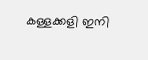കള്ളക്കളി ഇനി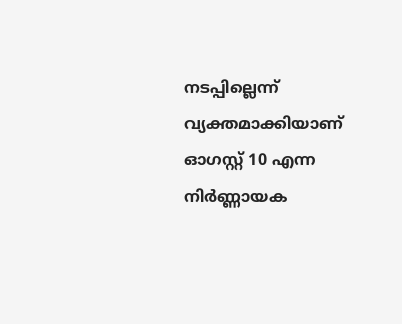നടപ്പില്ലെന്ന് വ്യക്തമാക്കിയാണ് ഓഗസ്റ്റ് 10 എന്ന നിര്‍ണ്ണായക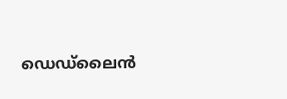ഡെഡ്ലൈന്‍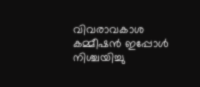വിവരാവകാശ കമ്മീഷന്‍ ഇപ്പോള്‍ നിശ്ചയിച്ചു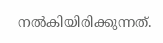നല്‍കിയിരിക്കുന്നത്.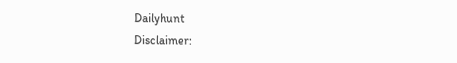Dailyhunt
Disclaimer: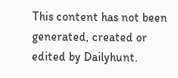This content has not been generated, created or edited by Dailyhunt.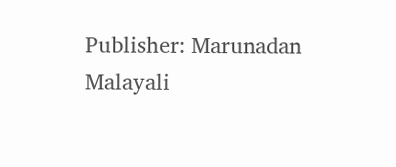Publisher: Marunadan Malayali